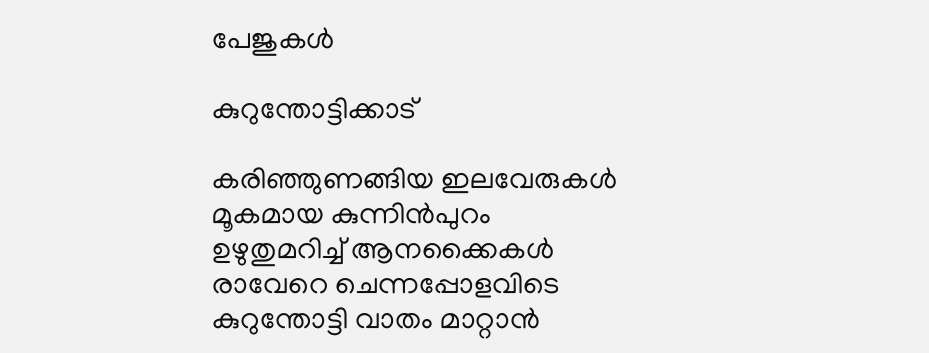പേജുകള്‍‌

കുറുന്തോട്ടിക്കാട്

കരിഞ്ഞുണങ്ങിയ ഇലവേരുകൾ
മൂകമായ കുന്നിന്‍പുറം
ഉഴുതുമറിച്ച് ആനക്കൈകൾ
രാവേറെ ചെന്നപ്പോളവിടെ
കുറുന്തോട്ടി വാതം മാറ്റാന്‍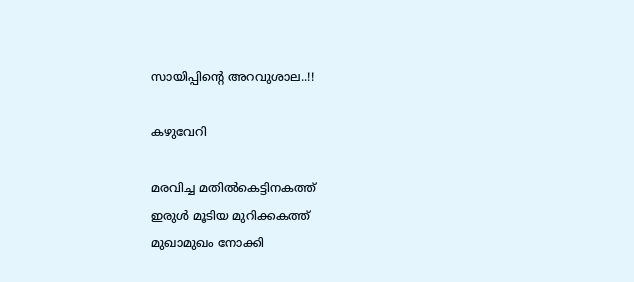സായിപ്പിന്‍റെ അറവുശാല..!!

കഴുവേറി

മരവിച്ച മതിൽകെട്ടിനകത്ത്
ഇരുള്‍ മൂടിയ മുറിക്കകത്ത്
മുഖാമുഖം നോക്കി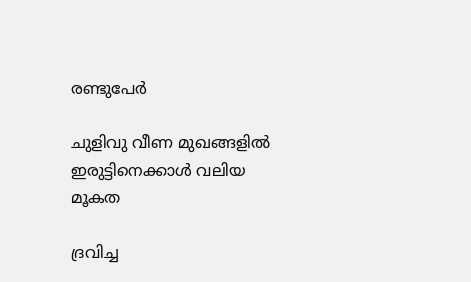രണ്ടുപേര്‍

ചുളിവു വീണ മുഖങ്ങളില്‍
ഇരുട്ടിനെക്കാള്‍ വലിയ മൂകത

ദ്രവിച്ച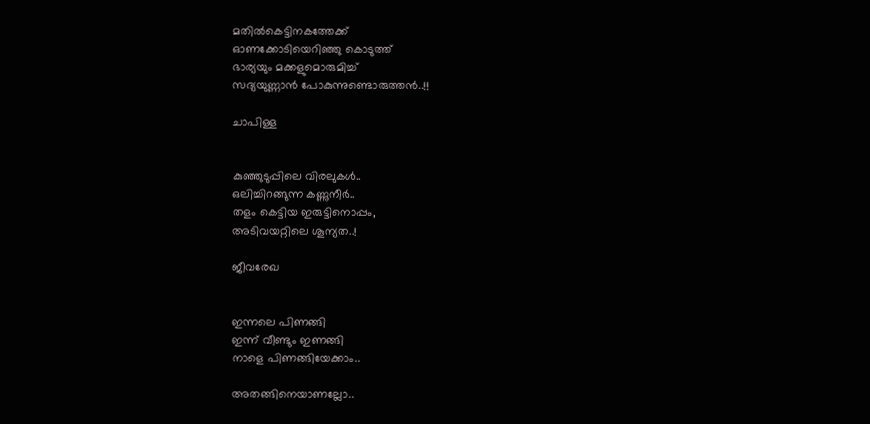മതില്‍കെട്ടിനകത്തേക്ക്
ഓണക്കോടിയെറിഞ്ഞു കൊടുത്ത്
ഭാര്യയും മക്കളുമൊരുമിച്ച്
സദ്യയുണ്ണാൻ പോകുന്നുണ്ടൊരുത്തൻ..!!

ചാപിള്ള


കുഞ്ഞുടുപ്പിലെ വിരലുകള്‍..
ഒലിച്ചിറങ്ങുന്ന കണ്ണുനീര്‍..
തളം കെട്ടിയ ഇരുട്ടിനൊപ്പം,
അടിവയറ്റിലെ ശൂന്യത..!

ജീവരേഖ


ഇന്നലെ പിണങ്ങി
ഇന്ന് വീണ്ടും ഇണങ്ങി
നാളെ പിണങ്ങിയേക്കാം..

അതങ്ങിനെയാണല്ലോ..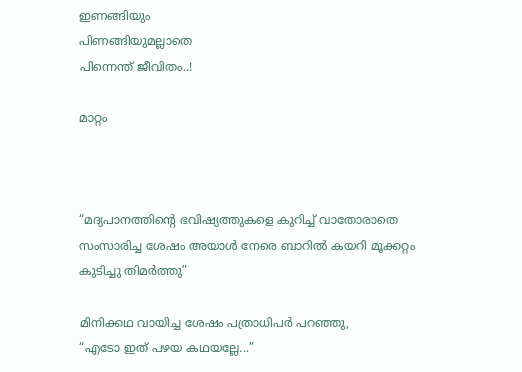ഇണങ്ങിയും
പിണങ്ങിയുമല്ലാതെ
പിന്നെന്ത് ജീവിതം..!

മാറ്റം



“മദ്യപാനത്തിന്‍റെ ഭവിഷ്യത്തുകളെ കുറിച്ച് വാതോരാതെ സംസാരിച്ച ശേഷം അയാള്‍ നേരെ ബാറില്‍ കയറി മൂക്കറ്റം കുടിച്ചു തിമര്‍ത്തു”

മിനിക്കഥ വായിച്ച ശേഷം പത്രാധിപര്‍ പറഞ്ഞു,
“എടോ ഇത് പഴയ കഥയല്ലേ...”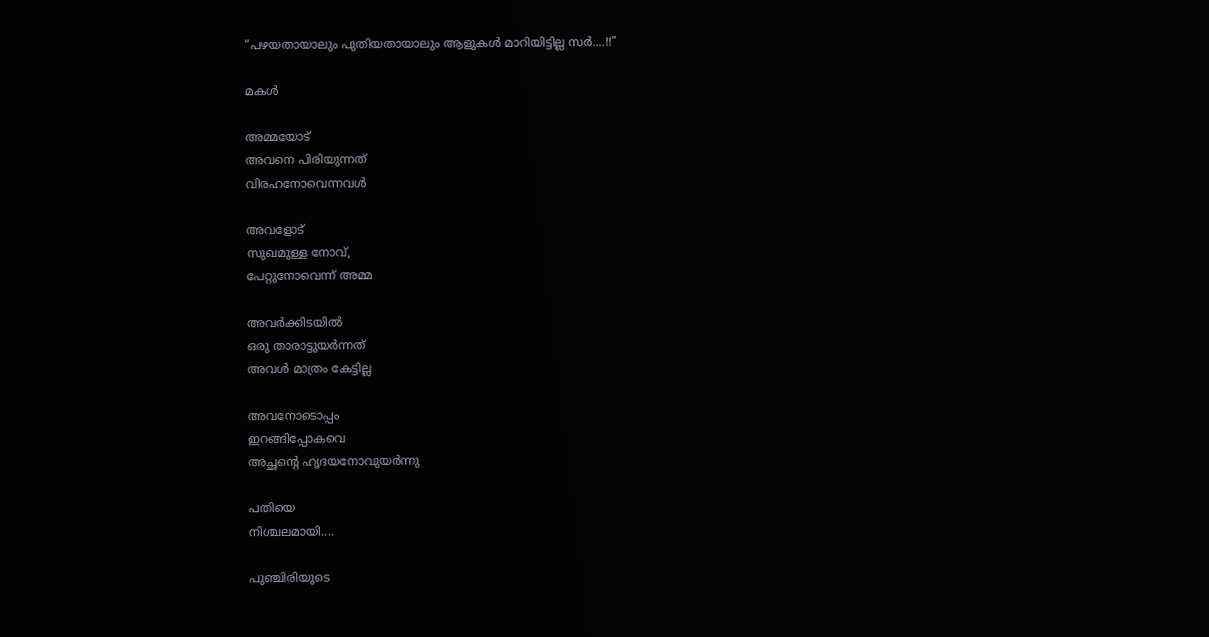“പഴയതായാലും പുതിയതായാലും ആളുകള്‍ മാറിയിട്ടില്ല സര്‍....!!”

മകള്‍

അമ്മയോട്
അവനെ പിരിയുന്നത്
വിരഹനോവെന്നവൾ

അവളോട്
സുഖമുള്ള നോവ്,
പേറ്റുനോവെന്ന് അമ്മ

അവർക്കിടയിൽ
ഒരു താരാട്ടുയർന്നത്
അവൾ മാത്രം കേട്ടില്ല

അവനോടൊപ്പം
ഇറങ്ങിപ്പോകവെ
അച്ഛന്‍റെ ഹൃദയനോവുയർന്നു

പതിയെ
നിശ്ചലമായി....

പുഞ്ചിരിയുടെ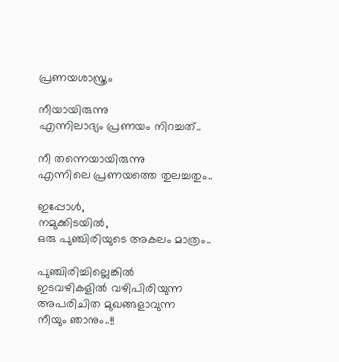പ്രണയശാസ്ത്രം

നീയായിരുന്നു
എന്നിലാദ്യം പ്രണയം നിറച്ചത്..

നീ തന്നെയായിരുന്നു
എന്നിലെ പ്രണയത്തെ തുലച്ചതും..

ഇപ്പോൾ,
നമുക്കിടയിൽ,
ഒരു പുഞ്ചിരിയുടെ അകലം മാത്രം..

പുഞ്ചിരിച്ചില്ലെങ്കിൽ
ഇടവഴികളിൽ വഴിപിരിയുന്ന
അപരിചിത മുഖങ്ങളാവുന്ന
നീയും ഞാനും..!!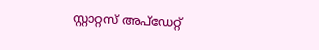സ്റ്റാറ്റസ് അപ്ഡേറ്റ്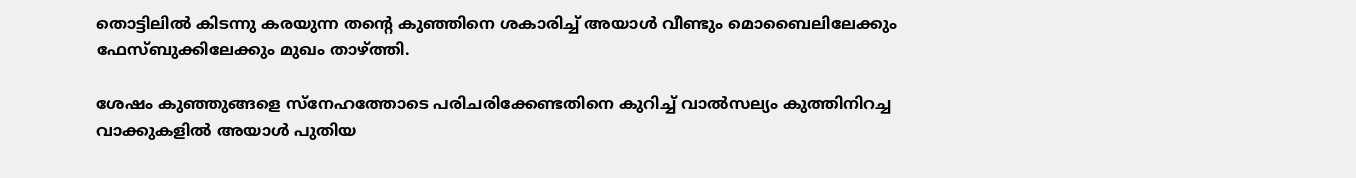തൊട്ടിലില്‍ കിടന്നു കരയുന്ന തന്‍റെ കുഞ്ഞിനെ ശകാരിച്ച് അയാള്‍ വീണ്ടും മൊബൈലിലേക്കും ഫേസ്ബുക്കിലേക്കും മുഖം താഴ്ത്തി.

ശേഷം കുഞ്ഞുങ്ങളെ സ്നേഹത്തോടെ പരിചരിക്കേണ്ടതിനെ കുറിച്ച് വാല്‍സല്യം കുത്തിനിറച്ച വാക്കുകളില്‍ അയാള്‍ പുതിയ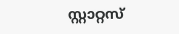സ്റ്റാറ്റസ്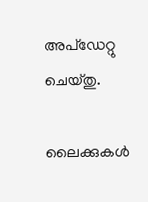അപ്ഡേറ്റു ചെയ്തു.

ലൈക്കുകള്‍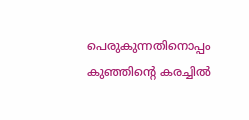പെരുകുന്നതിനൊപ്പം കുഞ്ഞിന്‍റെ കരച്ചില്‍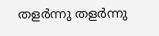തളര്‍ന്നു തളര്‍ന്നു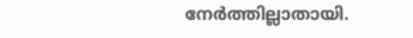നേര്‍ത്തില്ലാതായി.